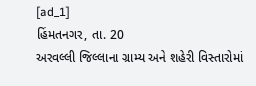[ad_1]
હિંમતનગર, તા. 20
અરવલ્લી જિલ્લાના ગ્રામ્ય અને શહેરી વિસ્તારોમાં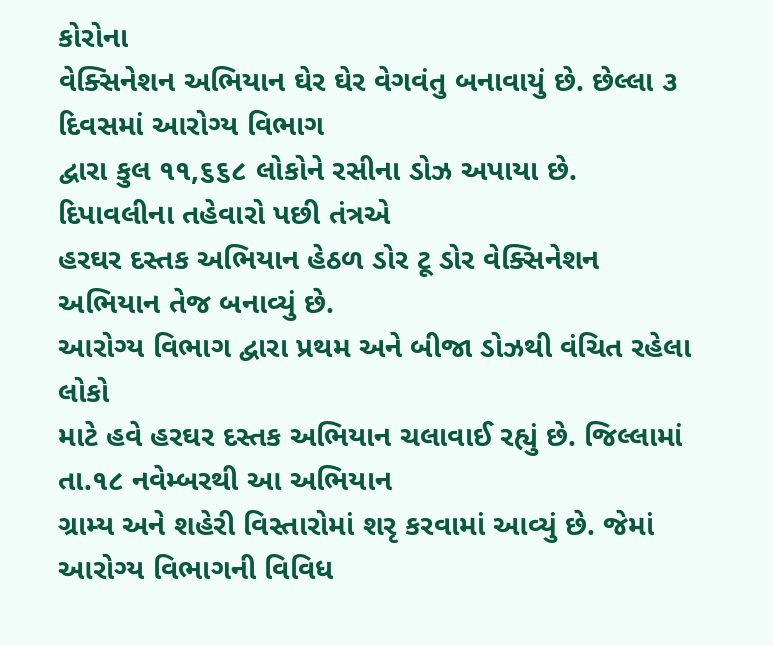કોરોના
વેક્સિનેશન અભિયાન ઘેર ઘેર વેગવંતુ બનાવાયું છે. છેલ્લા ૩ દિવસમાં આરોગ્ય વિભાગ
દ્વારા કુલ ૧૧,૬૬૮ લોકોને રસીના ડોઝ અપાયા છે. દિપાવલીના તહેવારો પછી તંત્રએ
હરઘર દસ્તક અભિયાન હેઠળ ડોર ટૂ ડોર વેક્સિનેશન અભિયાન તેજ બનાવ્યું છે.
આરોગ્ય વિભાગ દ્વારા પ્રથમ અને બીજા ડોઝથી વંચિત રહેલા લોકો
માટે હવે હરઘર દસ્તક અભિયાન ચલાવાઈ રહ્યું છે. જિલ્લામાં તા.૧૮ નવેમ્બરથી આ અભિયાન
ગ્રામ્ય અને શહેરી વિસ્તારોમાં શરૃ કરવામાં આવ્યું છે. જેમાં આરોગ્ય વિભાગની વિવિધ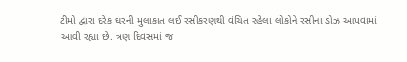ટીમો દ્વારા દરેક ઘરની મુલાકાત લઈ રસીકરણથી વંચિત રહેલા લોકોને રસીના ડોઝ આપવામાં
આવી રહ્યા છે. ત્રણ દિવસમાં જ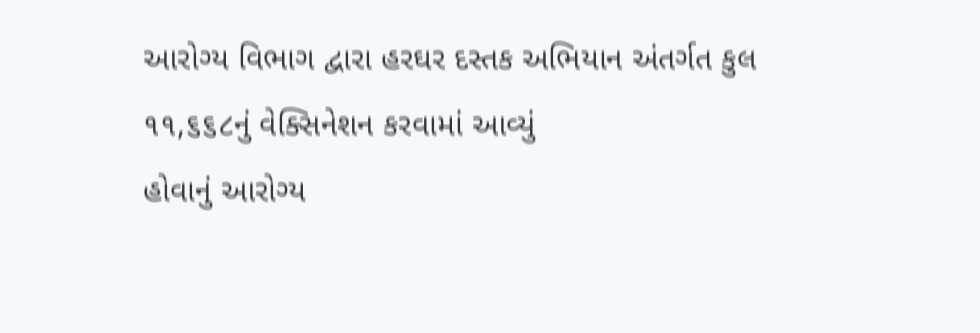આરોગ્ય વિભાગ દ્વારા હરઘર દસ્તક અભિયાન અંતર્ગત કુલ
૧૧,૬૬૮નું વેક્સિનેશન કરવામાં આવ્યું
હોવાનું આરોગ્ય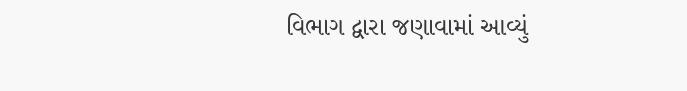વિભાગ દ્વારા જણાવામાં આવ્યું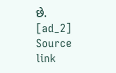છે.
[ad_2]
Source link